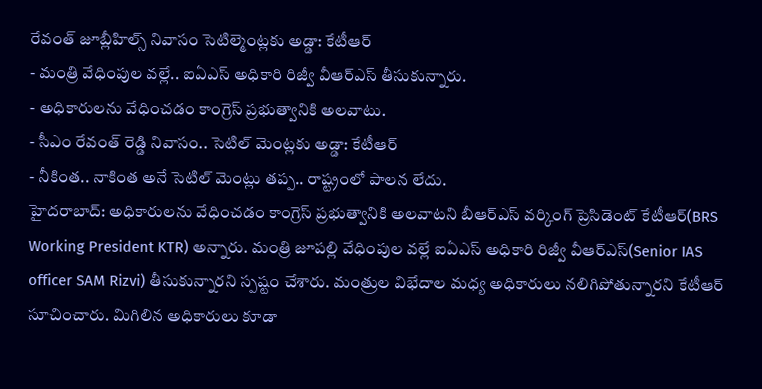రేవంత్ జూబ్లీహిల్స్ నివాసం సెటిల్మెంట్లకు అడ్డా: కేటీఆర్
- మంత్రి వేధింపుల వల్లే.. ఐఏఎస్ అధికారి రిజ్వీ వీఆర్ఎస్ తీసుకున్నారు.
- అధికారులను వేధించడం కాంగ్రెస్ ప్రభుత్వానికి అలవాటు.
- సీఎం రేవంత్ రెడ్డి నివాసం.. సెటిల్ మెంట్లకు అడ్డా: కేటీఆర్
- నీకింత.. నాకింత అనే సెటిల్ మెంట్లు తప్ప.. రాష్ట్రంలో పాలన లేదు.
హైదరాబాద్: అధికారులను వేధించడం కాంగ్రెస్ ప్రభుత్వానికి అలవాటని బీఆర్ఎస్ వర్కింగ్ ప్రెసిడెంట్ కేటీఆర్(BRS Working President KTR) అన్నారు. మంత్రి జూపల్లి వేధింపుల వల్లే ఐఏఎస్ అధికారి రిజ్వీ వీఆర్ఎస్(Senior IAS officer SAM Rizvi) తీసుకున్నారని స్పష్టం చేశారు. మంత్రుల విభేదాల మధ్య అధికారులు నలిగిపోతున్నారని కేటీఆర్ సూచించారు. మిగిలిన అధికారులు కూడా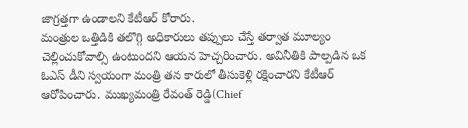జాగ్రత్తగా ఉండాలని కేటీఆర్ కోరారు.
మంత్రుల ఒత్తిడికి తలొగ్గి అధికారులు తప్పులు చేస్తే తర్వాత మూల్యం చెల్లించుకోవాల్సి ఉంటుందని ఆయన హెచ్చరించారు. అవినీతికి పాల్పడిన ఒక ఓఎస్ డీని స్వయంగా మంత్రి తన కారులో తీసుకెళ్లి రక్షించారని కేటీఆర్ ఆరోపించారు. ముఖ్యమంత్రి రేవంత్ రెడ్డి(Chief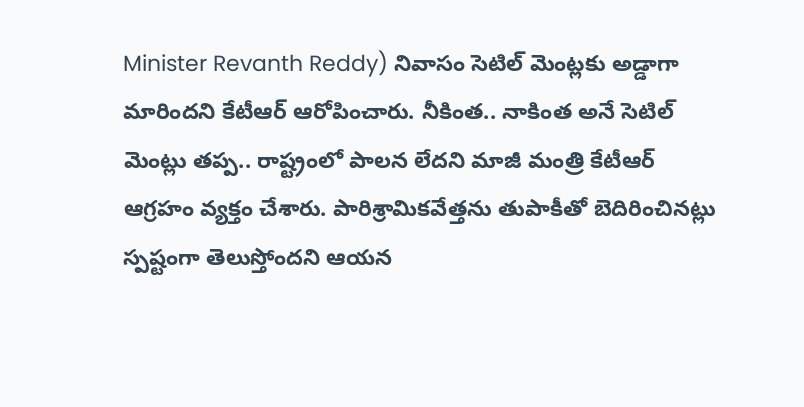Minister Revanth Reddy) నివాసం సెటిల్ మెంట్లకు అడ్డాగా మారిందని కేటీఆర్ ఆరోపించారు. నీకింత.. నాకింత అనే సెటిల్ మెంట్లు తప్ప.. రాష్ట్రంలో పాలన లేదని మాజీ మంత్రి కేటీఆర్ ఆగ్రహం వ్యక్తం చేశారు. పారిశ్రామికవేత్తను తుపాకీతో బెదిరించినట్లు స్పష్టంగా తెలుస్తోందని ఆయన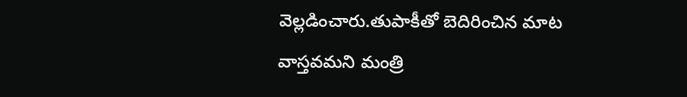వెల్లడించారు.తుపాకీతో బెదిరించిన మాట వాస్తవమని మంత్రి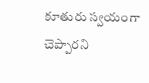కూతురు స్వయంగా చెప్పారని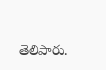తెలిపారు.